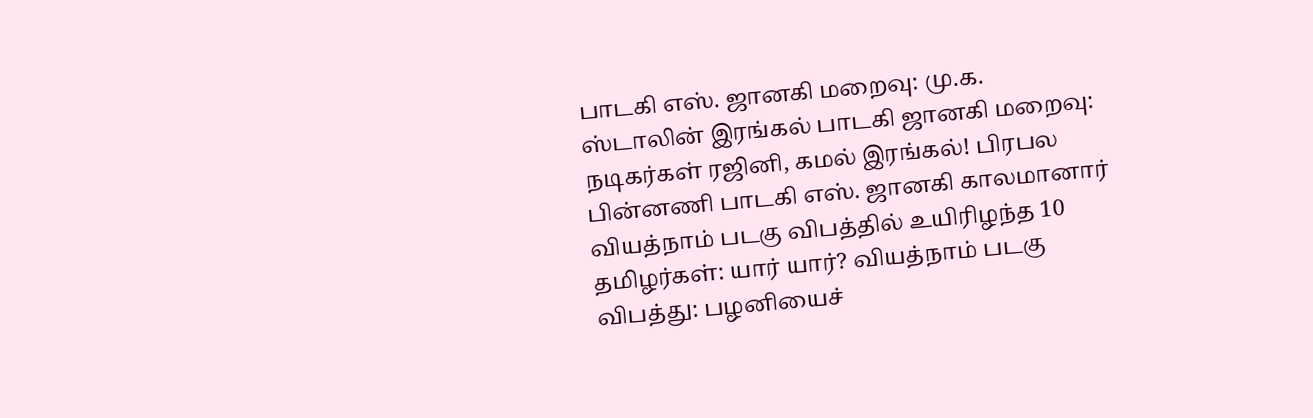பாடகி எஸ். ஜானகி மறைவு: மு.க. ஸ்டாலின் இரங்கல் பாடகி ஜானகி மறைவு: நடிகர்கள் ரஜினி, கமல் இரங்கல்! பிரபல பின்னணி பாடகி எஸ். ஜானகி காலமானார் வியத்நாம் படகு விபத்தில் உயிரிழந்த 10 தமிழர்கள்: யார் யார்? வியத்நாம் படகு விபத்து: பழனியைச்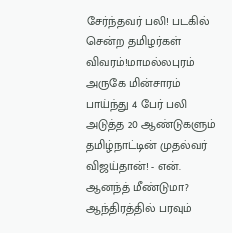சேர்ந்தவர் பலி! படகில் சென்ற தமிழர்கள் விவரம்!மாமல்லபுரம் அருகே மின்சாரம் பாய்ந்து 4 பேர் பலி அடுத்த 20 ஆண்டுகளும் தமிழ்நாட்டின் முதல்வர் விஜய்தான்! - என். ஆனந்த் மீண்டுமா? ஆந்திரத்தில் பரவும்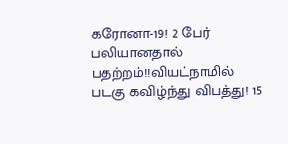கரோனா-19! 2 பேர் பலியானதால் பதற்றம்!!வியட்நாமில் படகு கவிழ்ந்து விபத்து! 15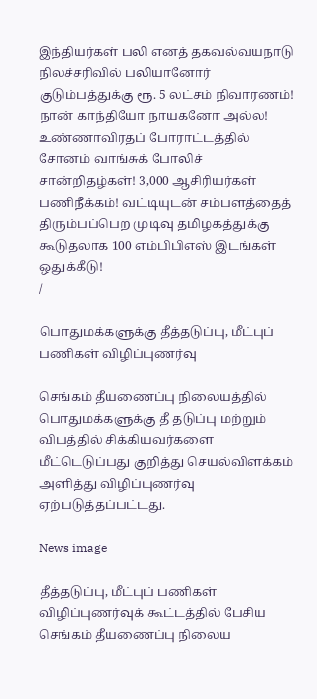இந்தியர்கள் பலி எனத் தகவல்வயநாடு நிலச்சரிவில் பலியானோர் குடும்பத்துக்கு ரூ. 5 லட்சம் நிவாரணம்! நான் காந்தியோ நாயகனோ அல்ல! உண்ணாவிரதப் போராட்டத்தில் சோனம் வாங்சுக் போலிச் சான்றிதழ்கள்! 3,000 ஆசிரியர்கள் பணிநீக்கம்! வட்டியுடன் சம்பளத்தைத் திரும்பப்பெற முடிவு தமிழகத்துக்கு கூடுதலாக 100 எம்பிபிஎஸ் இடங்கள் ஒதுக்கீடு!
/

பொதுமக்களுக்கு தீத்தடுப்பு, மீட்புப் பணிகள் விழிப்புணர்வு

செங்கம் தீயணைப்பு நிலையத்தில் பொதுமக்களுக்கு தீ தடுப்பு மற்றும் விபத்தில் சிக்கியவர்களை மீட்டெடுப்பது குறித்து செயல்விளக்கம் அளித்து விழிப்புணர்வு ஏற்படுத்தப்பட்டது.

News image

தீத்தடுப்பு, மீட்புப் பணிகள் விழிப்புணர்வுக் கூட்டத்தில் பேசிய செங்கம் தீயணைப்பு நிலைய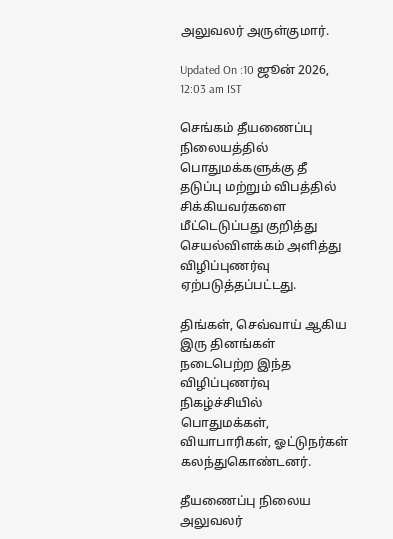அலுவலர் அருள்குமார்.

Updated On :10 ஜூன் 2026, 12:03 am IST

செங்கம் தீயணைப்பு நிலையத்தில் பொதுமக்களுக்கு தீ தடுப்பு மற்றும் விபத்தில் சிக்கியவர்களை மீட்டெடுப்பது குறித்து செயல்விளக்கம் அளித்து விழிப்புணர்வு ஏற்படுத்தப்பட்டது.

திங்கள், செவ்வாய் ஆகிய இரு தினங்கள் நடைபெற்ற இந்த விழிப்புணர்வு நிகழ்ச்சியில் பொதுமக்கள், வியாபாரிகள், ஓட்டுநர்கள் கலந்துகொண்டனர்.

தீயணைப்பு நிலைய அலுவலர்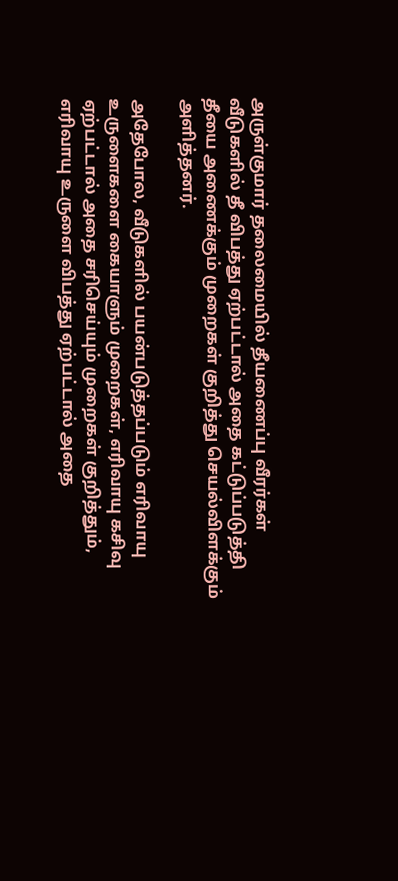அருள்குமார் தலைமையில் தீயணைப்பு வீரர்கள் வீடுகளில் தீ விபத்து ஏற்பட்டால் அதை கட்டுப்படுத்தி தீயை அணைக்கும் முறைகள் குறித்து செயல்விளக்கும் அளித்தனர்.

அதேபோல, வீடுகளில் பயன்படுத்தப்படும் எரிவாயு உருளைகளை கையாளும் முறைகள், எரிவாயு கசிவு ஏற்பட்டால் அதை சரிசெய்யும் முறைகள் குறித்தும், எரிவாயு உருளை விபத்து ஏற்பட்டால் அதை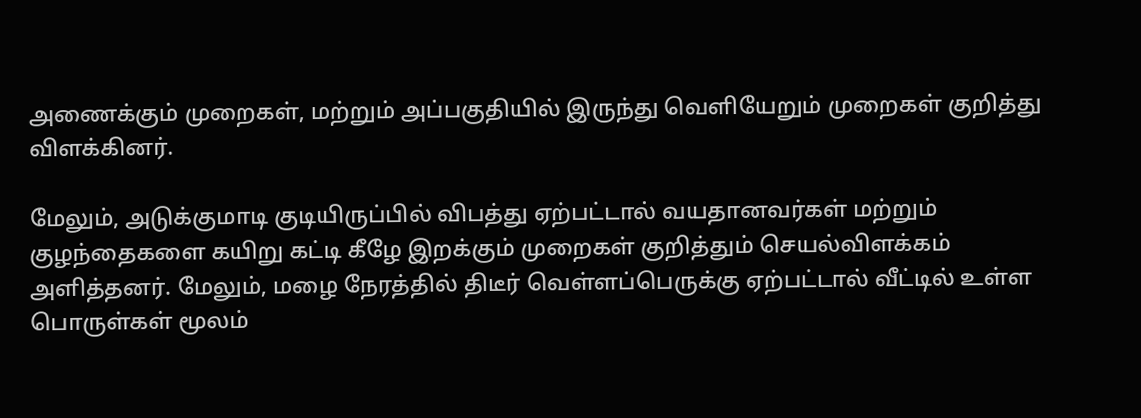அணைக்கும் முறைகள், மற்றும் அப்பகுதியில் இருந்து வெளியேறும் முறைகள் குறித்து விளக்கினர்.

மேலும், அடுக்குமாடி குடியிருப்பில் விபத்து ஏற்பட்டால் வயதானவர்கள் மற்றும் குழந்தைகளை கயிறு கட்டி கீழே இறக்கும் முறைகள் குறித்தும் செயல்விளக்கம் அளித்தனர். மேலும், மழை நேரத்தில் திடீர் வெள்ளப்பெருக்கு ஏற்பட்டால் வீட்டில் உள்ள பொருள்கள் மூலம்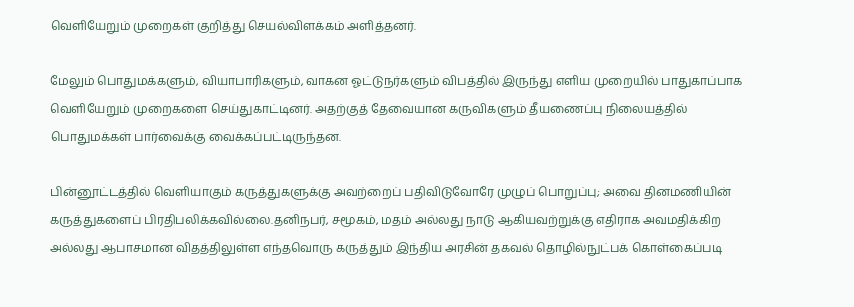வெளியேறும் முறைகள் குறித்து செயல்விளக்கம் அளித்தனர்.

மேலும் பொதுமக்களும், வியாபாரிகளும், வாகன ஓட்டுநர்களும் விபத்தில் இருந்து எளிய முறையில் பாதுகாப்பாக வெளியேறும் முறைகளை செய்துகாட்டினர். அதற்குத் தேவையான கருவிகளும் தீயணைப்பு நிலையத்தில் பொதுமக்கள் பார்வைக்கு வைக்கப்பட்டிருந்தன.

பின்னூட்டத்தில் வெளியாகும் கருத்துகளுக்கு அவற்றைப் பதிவிடுவோரே முழுப் பொறுப்பு; அவை தினமணியின் கருத்துகளைப் பிரதிபலிக்கவில்லை.தனிநபர், சமூகம், மதம் அல்லது நாடு ஆகியவற்றுக்கு எதிராக அவமதிக்கிற அல்லது ஆபாசமான விதத்திலுள்ள எந்தவொரு கருத்தும் இந்திய அரசின் தகவல் தொழில்நுட்பக் கொள்கைப்படி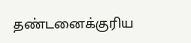தண்டனைக்குரிய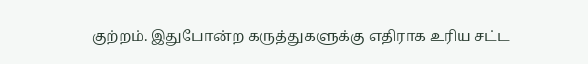குற்றம். இதுபோன்ற கருத்துகளுக்கு எதிராக உரிய சட்ட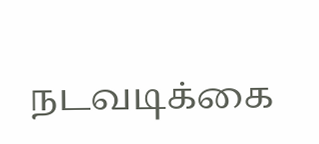நடவடிக்கை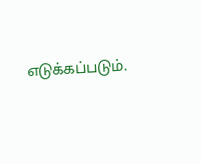எடுக்கப்படும்.